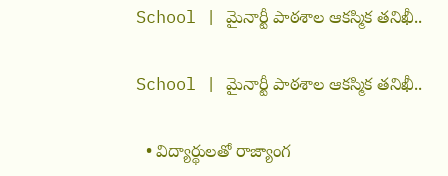School | మైనార్టీ పాఠ‌శాల ఆక‌స్మిక త‌నిఖీ..

School | మైనార్టీ పాఠ‌శాల ఆక‌స్మిక త‌నిఖీ..

  • విద్యార్థులతో రాజ్యాంగ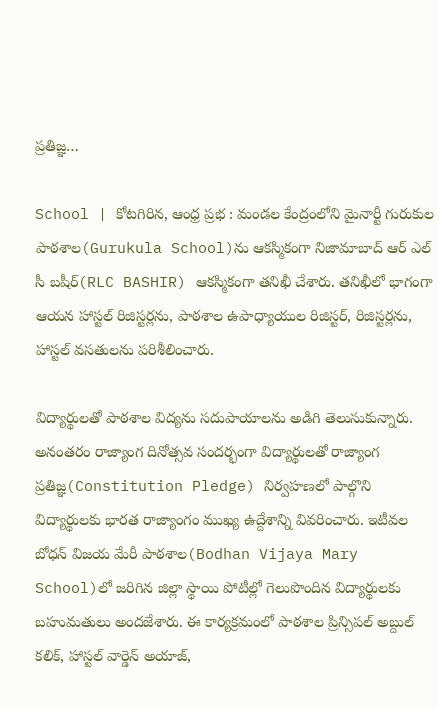ప్రతిజ్ఞ…

School | కోటగిరిన, ఆంధ్ర ప్రభ : మండల కేంద్రంలోని మైనార్టీ గురుకుల పాఠశాల(Gurukula School)ను ఆకస్మికంగా నిజామాబాద్ ఆర్ ఎల్ సీ బషీర్(RLC BASHIR) ఆకస్మికంగా తనిఖీ చేశారు. తనిఖీలో భాగంగా ఆయన హాస్టల్ రిజిస్టర్లను, పాఠశాల ఉపాధ్యాయుల రిజిస్టర్, రిజిస్టర్లను, హాస్టల్ వసతులను పరిశీలించారు.

విద్యార్థులతో పాఠశాల విద్యను సదుపాయాలను అడిగి తెలుసుకున్నారు. అనంతరం రాజ్యాంగ దినోత్సవ సందర్భంగా విద్యార్థులతో రాజ్యాంగ ప్రతిజ్ఞ(Constitution Pledge) నిర్వహణలో పాల్గొని విద్యార్థులకు భారత రాజ్యాంగం ముఖ్య ఉద్దేశాన్ని వివరించారు. ఇటీవల బోధన్ విజయ మేరీ పాఠశాల‌(Bodhan Vijaya Mary School)లో జరిగిన జిల్లా స్థాయి పోటీల్లో గెలుపొందిన విద్యార్థులకు బహుమతులు అందజేశారు. ఈ కార్యక్రమంలో పాఠశాల ప్రిన్సిపల్ అబ్దుల్ కలిక్, హాస్టల్ వార్డెన్ అయాజ్,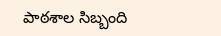పాఠశాల సిబ్బంది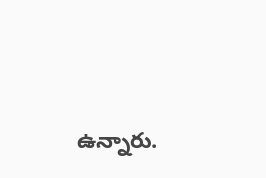ఉన్నారు.